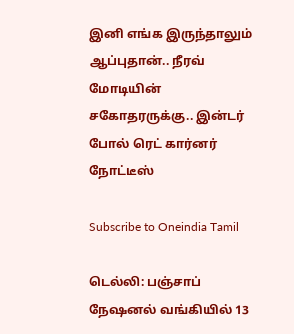இனி எங்க இருந்தாலும் ஆப்புதான்.. நீரவ் மோடியின் சகோதரருக்கு.. இன்டர் போல் ரெட் கார்னர் நோட்டீஸ்

Subscribe to Oneindia Tamil

டெல்லி: பஞ்சாப் நேஷனல் வங்கியில் 13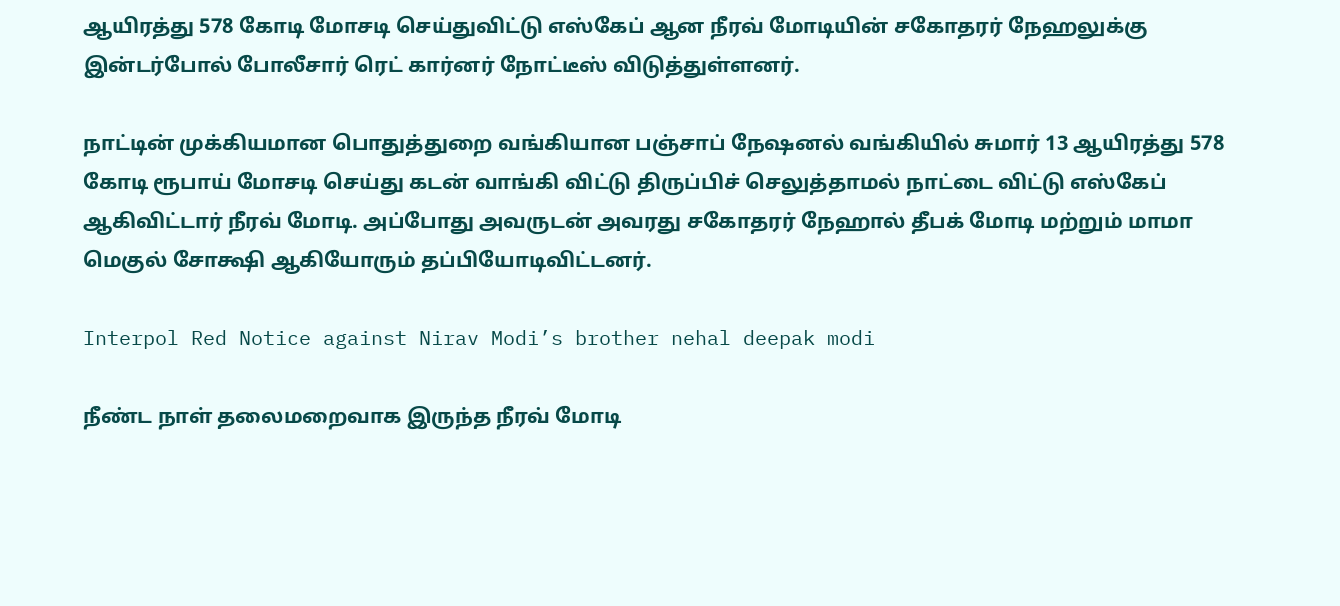ஆயிரத்து 578 கோடி மோசடி செய்துவிட்டு எஸ்கேப் ஆன நீரவ் மோடியின் சகோதரர் நேஹலுக்கு இன்டர்போல் போலீசார் ரெட் கார்னர் நோட்டீஸ் விடுத்துள்ளனர்.

நாட்டின் முக்கியமான பொதுத்துறை வங்கியான பஞ்சாப் நேஷனல் வங்கியில் சுமார் 13 ஆயிரத்து 578 கோடி ரூபாய் மோசடி செய்து கடன் வாங்கி விட்டு திருப்பிச் செலுத்தாமல் நாட்டை விட்டு எஸ்கேப் ஆகிவிட்டார் நீரவ் மோடி. அப்போது அவருடன் அவரது சகோதரர் நேஹால் தீபக் மோடி மற்றும் மாமா மெகுல் சோக்ஷி ஆகியோரும் தப்பியோடிவிட்டனர்.

Interpol Red Notice against Nirav Modi’s brother nehal deepak modi

நீண்ட நாள் தலைமறைவாக இருந்த நீரவ் மோடி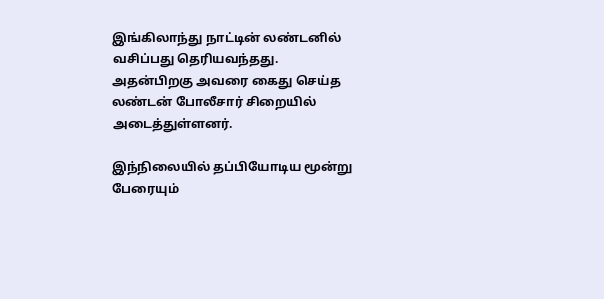இங்கிலாந்து நாட்டின் லண்டனில் வசிப்பது தெரியவந்தது. அதன்பிறகு அவரை கைது செய்த லண்டன் போலீசார் சிறையில் அடைத்துள்ளனர்.

இந்நிலையில் தப்பியோடிய மூன்று பேரையும்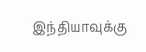இந்தியாவுக்கு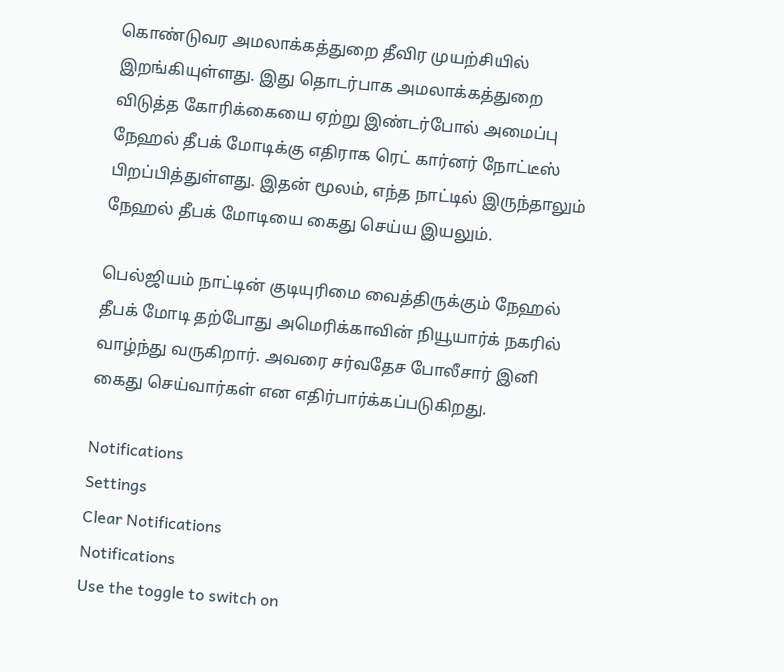கொண்டுவர அமலாக்கத்துறை தீவிர முயற்சியில் இறங்கியுள்ளது. இது தொடர்பாக அமலாக்கத்துறை விடுத்த கோரிக்கையை ஏற்று இண்டர்போல் அமைப்பு நேஹல் தீபக் மோடிக்கு எதிராக ரெட் கார்னர் நோட்டீஸ் பிறப்பித்துள்ளது. இதன் மூலம், எந்த நாட்டில் இருந்தாலும் நேஹல் தீபக் மோடியை கைது செய்ய இயலும்.

பெல்ஜியம் நாட்டின் குடியுரிமை வைத்திருக்கும் நேஹல் தீபக் மோடி தற்போது அமெரிக்காவின் நியூயார்க் நகரில் வாழ்ந்து வருகிறார். அவரை சர்வதேச போலீசார் இனி கைது செய்வார்கள் என எதிர்பார்க்கப்படுகிறது.

Notifications
Settings
Clear Notifications
Notifications
Use the toggle to switch on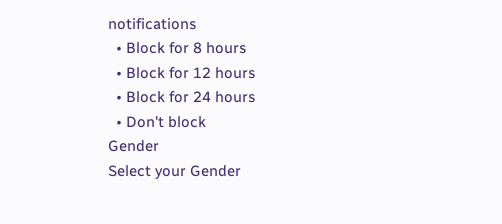notifications
  • Block for 8 hours
  • Block for 12 hours
  • Block for 24 hours
  • Don't block
Gender
Select your Gender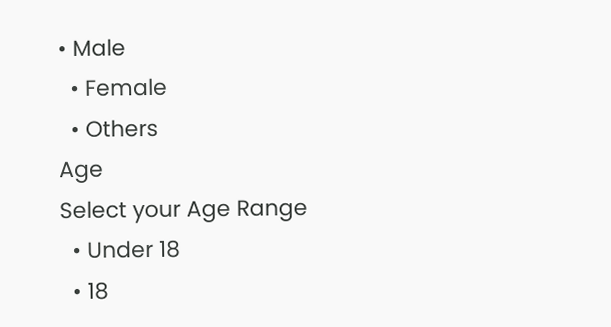• Male
  • Female
  • Others
Age
Select your Age Range
  • Under 18
  • 18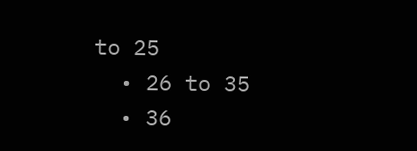to 25
  • 26 to 35
  • 36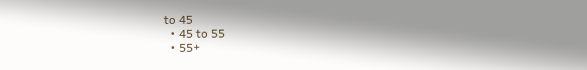to 45
  • 45 to 55
  • 55+